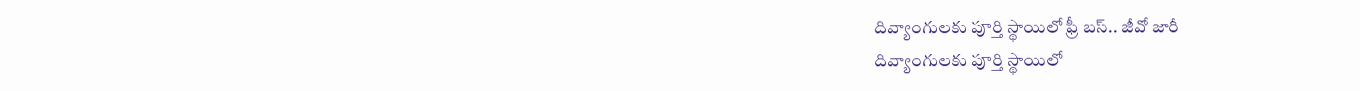దివ్యాంగులకు పూర్తి స్థాయిలో ఫ్రీ బస్.. జీవో జారీ
దివ్యాంగులకు పూర్తి స్థాయిలో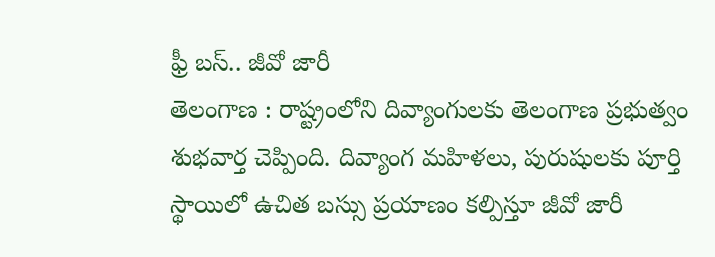ఫ్రీ బస్.. జీవో జారీ
తెలంగాణ : రాష్ట్రంలోని దివ్యాంగులకు తెలంగాణ ప్రభుత్వం శుభవార్త చెప్పింది. దివ్యాంగ మహిళలు, పురుషులకు పూర్తి స్థాయిలో ఉచిత బస్సు ప్రయాణం కల్పిస్తూ జీవో జారీ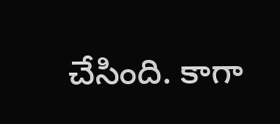చేసింది. కాగా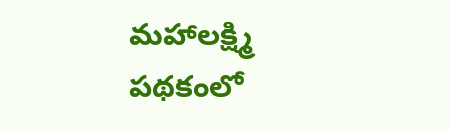మహాలక్ష్మి పథకంలో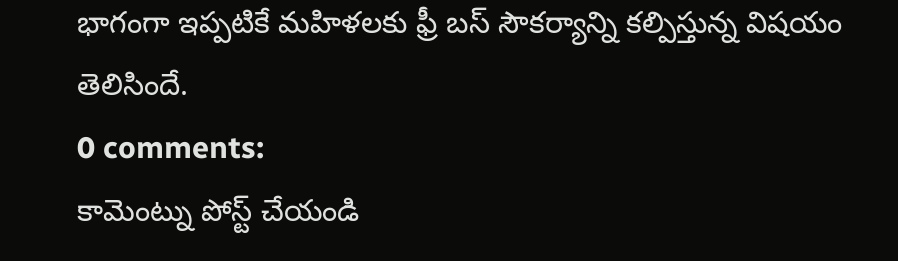భాగంగా ఇప్పటికే మహిళలకు ఫ్రీ బస్ సౌకర్యాన్ని కల్పిస్తున్న విషయం తెలిసిందే.
0 comments:
కామెంట్ను పోస్ట్ చేయండి